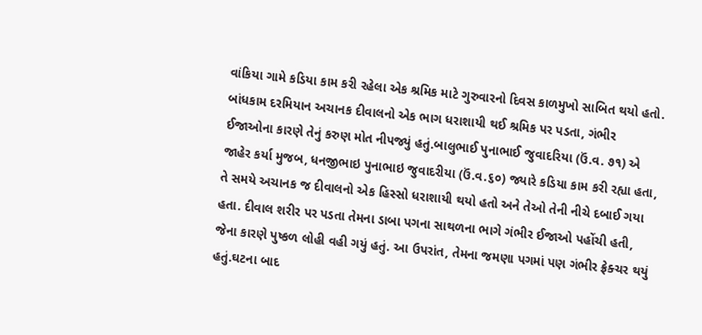વાંકિયા ગામે કડિયા કામ કરી રહેલા એક શ્રમિક માટે ગુરુવારનો દિવસ કાળમુખો સાબિત થયો હતો. બાંધકામ દરમિયાન અચાનક દીવાલનો એક ભાગ ધરાશાયી થઈ શ્રમિક પર પડતા, ગંભીર ઈજાઓના કારણે તેનું કરુણ મોત નીપજ્યું હતું.બાલુભાઈ પુનાભાઈ જુવાદરિયા (ઉં.વ. ૭૧) એ જાહેર કર્યા મુજબ, ધનજીભાઇ પુનાભાઇ જુવાદરીયા (ઉં.વ.૬૦) જ્યારે કડિયા કામ કરી રહ્યા હતા, તે સમયે અચાનક જ દીવાલનો એક હિસ્સો ધરાશાયી થયો હતો અને તેઓ તેની નીચે દબાઈ ગયા હતા. દીવાલ શરીર પર પડતા તેમના ડાબા પગના સાથળના ભાગે ગંભીર ઈજાઓ પહોંચી હતી, જેના કારણે પુષ્કળ લોહી વહી ગયું હતું. આ ઉપરાંત, તેમના જમણા પગમાં પણ ગંભીર ફ્રેક્ચર થયું હતું.ઘટના બાદ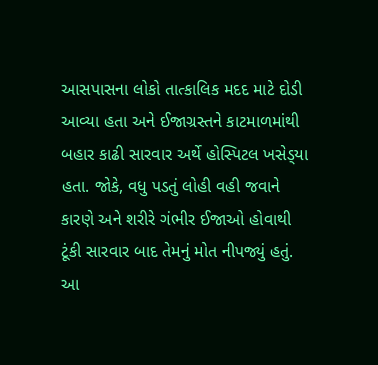આસપાસના લોકો તાત્કાલિક મદદ માટે દોડી આવ્યા હતા અને ઈજાગ્રસ્તને કાટમાળમાંથી બહાર કાઢી સારવાર અર્થે હોસ્પિટલ ખસેડ્‌યા હતા. જોકે, વધુ પડતું લોહી વહી જવાને કારણે અને શરીરે ગંભીર ઈજાઓ હોવાથી ટૂંકી સારવાર બાદ તેમનું મોત નીપજ્યું હતું. આ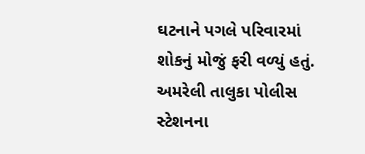ઘટનાને પગલે પરિવારમાં શોકનું મોજું ફરી વળ્યું હતું. અમરેલી તાલુકા પોલીસ સ્ટેશનના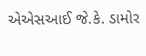એએસઆઈ જે.કે. ડામોર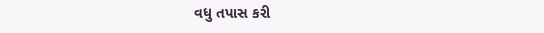વધુ તપાસ કરી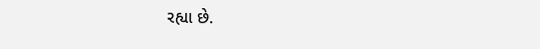રહ્યા છે.